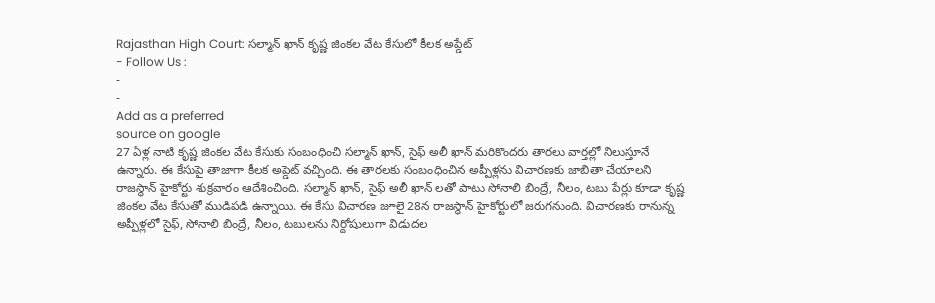Rajasthan High Court: సల్మాన్ ఖాన్ కృష్ణ జింకల వేట కేసులో కీలక అప్డేట్
- Follow Us :
-
-
Add as a preferred
source on google
27 ఏళ్ల నాటి కృష్ణ జింకల వేట కేసుకు సంబంధించి సల్మాన్ ఖాన్, సైఫ్ అలీ ఖాన్ మరికొందరు తారలు వార్తల్లో నిలుస్తూనే ఉన్నారు. ఈ కేసుపై తాజాగా కీలక అప్డెట్ వచ్చింది. ఈ తారలకు సంబంధించిన అప్పీళ్లను విచారణకు జాబితా చేయాలని రాజస్థాన్ హైకోర్టు శుక్రవారం ఆదేశించింది. సల్మాన్ ఖాన్, సైఫ్ అలీ ఖాన్ లతో పాటు సోనాలి బింద్రే, నీలం, టబు పేర్లు కూడా కృష్ణ జింకల వేట కేసుతో ముడిపడి ఉన్నాయి. ఈ కేసు విచారణ జూలై 28న రాజస్థాన్ హైకోర్టులో జరుగనుంది. విచారణకు రానున్న అప్పీళ్లలో సైఫ్, సోనాలి బింద్రే, నీలం, టబులను నిర్దోషులుగా విడుదల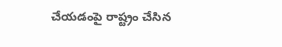చేయడంపై రాష్ట్రం చేసిన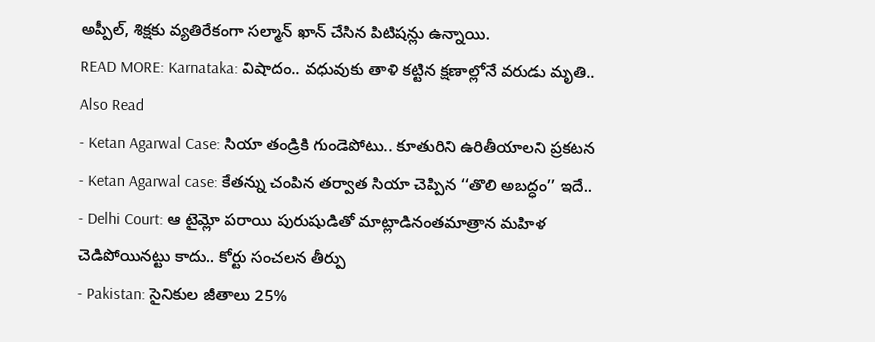అప్పీల్, శిక్షకు వ్యతిరేకంగా సల్మాన్ ఖాన్ చేసిన పిటిషన్లు ఉన్నాయి.
READ MORE: Karnataka: విషాదం.. వధువుకు తాళి కట్టిన క్షణాల్లోనే వరుడు మృతి..
Also Read
- Ketan Agarwal Case: సియా తండ్రికి గుండెపోటు.. కూతురిని ఉరితీయాలని ప్రకటన
- Ketan Agarwal case: కేతన్ను చంపిన తర్వాత సియా చెప్పిన ‘‘తొలి అబద్ధం’’ ఇదే..
- Delhi Court: ఆ టైమ్లో పరాయి పురుషుడితో మాట్లాడినంతమాత్రాన మహిళ చెడిపోయినట్టు కాదు.. కోర్టు సంచలన తీర్పు
- Pakistan: సైనికుల జీతాలు 25%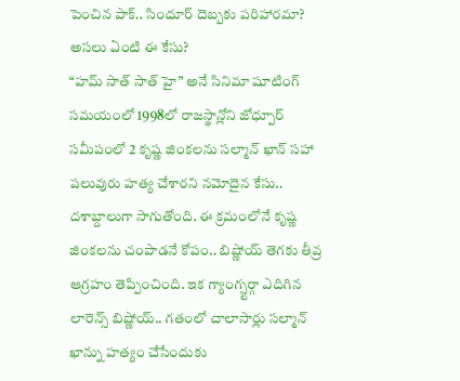పెంచిన పాక్.. సిందూర్ దెబ్బకు పరిహారమా?
అసలు ఏంటి ఈ కేసు?
“హమ్ సాత్ సాత్ హై” అనే సినిమా షూటింగ్ సమయంలో 1998లో రాజస్థాన్లోని జోధ్పూర్ సమీపంలో 2 కృష్ణ జింకలను సల్మాన్ ఖాన్ సహా పలువురు హత్య చేశారని నమోదైన కేసు.. దశాబ్దాలుగా సాగుతోంది. ఈ క్రమంలోనే కృష్ణ జింకలను చంపాడనే కోపం.. బిష్ణోయ్ తెగకు తీవ్ర ఆగ్రహం తెప్పించింది. ఇక గ్యాంగ్స్టర్గా ఎదిగిన లారెన్స్ బిష్ణోయ్.. గతంలో చాలాసార్లు సల్మాన్ ఖాన్ను హత్యం చేసేందుకు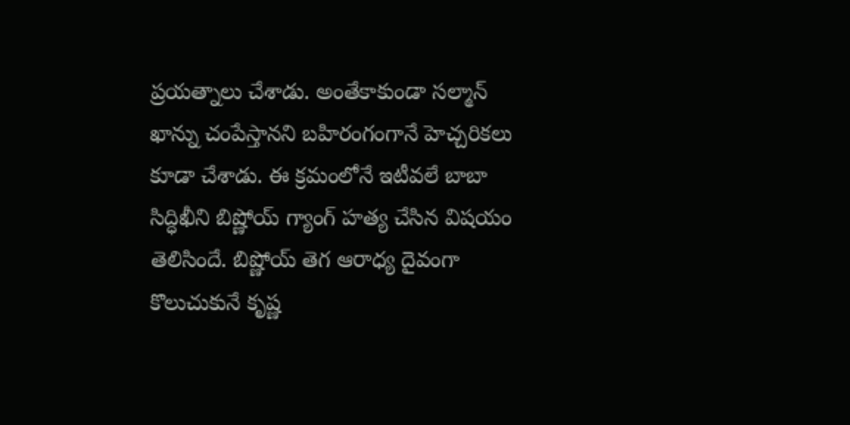ప్రయత్నాలు చేశాడు. అంతేకాకుండా సల్మాన్ ఖాన్ను చంపేస్తానని బహిరంగంగానే హెచ్చరికలు కూడా చేశాడు. ఈ క్రమంలోనే ఇటీవలే బాబా సిద్ధిఖీని బిష్ణోయ్ గ్యాంగ్ హత్య చేసిన విషయం తెలిసిందే. బిష్ణోయ్ తెగ ఆరాధ్య దైవంగా కొలుచుకునే కృష్ణ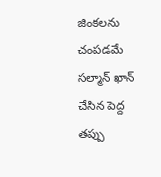జింకలను చంపడమే సల్మాన్ ఖాన్ చేసిన పెద్ద తప్పు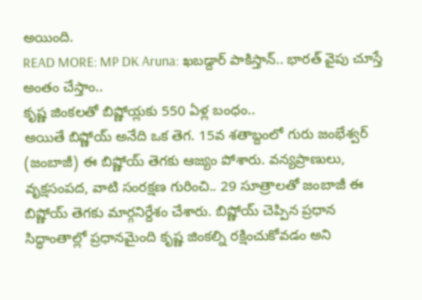అయింది.
READ MORE: MP DK Aruna: ఖబడ్దార్ పాకిస్తాన్.. భారత్ వైపు చూస్తే అంతం చేస్తాం..
కృష్ణ జింకలతో బిష్ణోయ్లకు 550 ఏళ్ల బంధం..
అయితే బిష్ణోయ్ అనేది ఒక తెగ. 15వ శతాబ్దంలో గురు జంభేశ్వర్ (జంబాజీ) ఈ బిష్ణోయ్ తెగకు ఆజ్యం పోశారు. వన్యప్రాణులు, వృక్షసంపద, వాటి సంరక్షణ గురించి.. 29 సూత్రాలతో జంబాజీ ఈ బిష్ణోయ్ తెగకు మార్గనిర్దేశం చేశారు. బిష్ణోయ్ చెప్పిన ప్రధాన సిద్ధాంతాల్లో ప్రధానమైంది కృష్ణ జింకల్ని రక్షించుకోవడం అని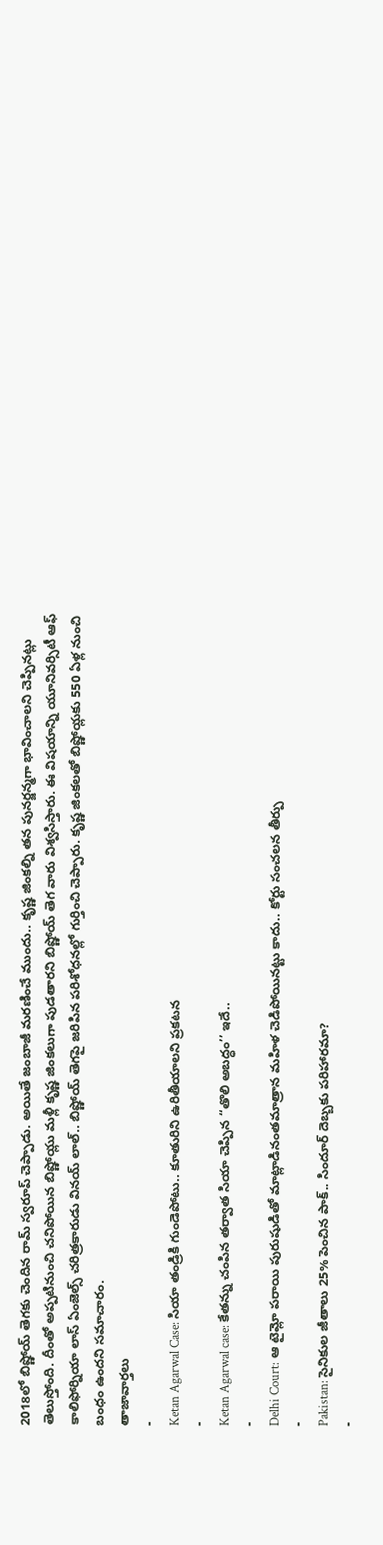2018లో బిష్ణోయ్ తెగకు చెందిన రామ్ స్వరూప్ చెప్పాడు. అయితే జంబాజీ మరణించే ముందు.. కృష్ణ జింకల్ని తన పునర్జన్మగా భావించాలని చెప్పినట్లు తెలుస్తోంది. దీంతో అప్పటినుంచి చనిపోయిన బిష్ణోయ్లు మళ్లీ కృష్ణ జింకలుగా పుడతారని బిష్ణోయ్ తెగ వారు విశ్వసిస్తారు. ఈ విషయాన్ని యూనివర్సిటీ ఆఫ్ కాలిఫోర్నియా లాస్ ఏంజెల్స్ చరిత్రకారుడు వినయ్ లాల్.. బిష్ణోయ్ తెగపై జరిపిన పరిశోధనల్లో గుర్తించి చెప్పారు. కృష్ణ జింకలతో బిష్ణోయ్లకు 550 ఏళ్ల నుంచి బంధం ఉందని సమాచారం.
తాజావార్తలు
-
Ketan Agarwal Case: సియా తండ్రికి గుండెపోటు.. కూతురిని ఉరితీయాలని ప్రకటన
-
Ketan Agarwal case: కేతన్ను చంపిన తర్వాత సియా చెప్పిన ‘‘తొలి అబద్ధం’’ ఇదే..
-
Delhi Court: ఆ టైమ్లో పరాయి పురుషుడితో మాట్లాడినంతమాత్రాన మహిళ చెడిపోయినట్టు కాదు.. కోర్టు సంచలన తీర్పు
-
Pakistan: సైనికుల జీతాలు 25% పెంచిన పాక్.. సిందూర్ దెబ్బకు పరిహారమా?
-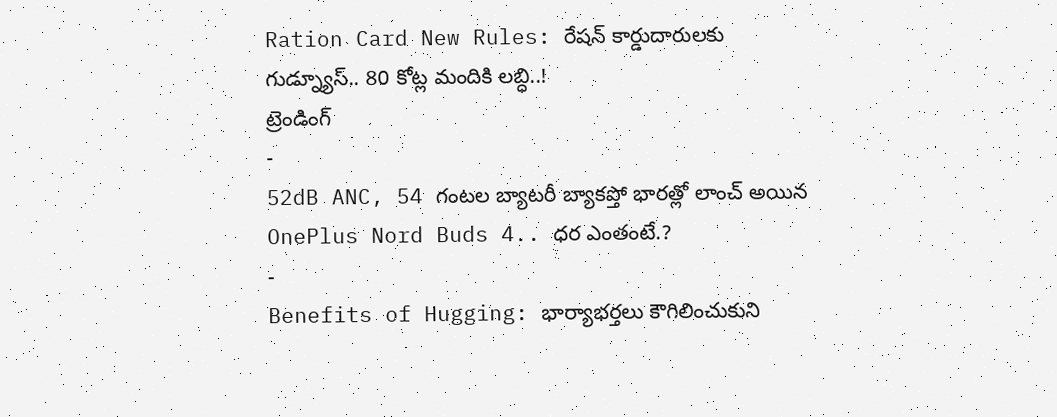Ration Card New Rules: రేషన్ కార్డుదారులకు గుడ్న్యూస్.. 80 కోట్ల మందికి లబ్ధి..!
ట్రెండింగ్
-
52dB ANC, 54 గంటల బ్యాటరీ బ్యాకప్తో భారత్లో లాంచ్ అయిన OnePlus Nord Buds 4.. ధర ఎంతంటే.?
-
Benefits of Hugging: భార్యాభర్తలు కౌగిలించుకుని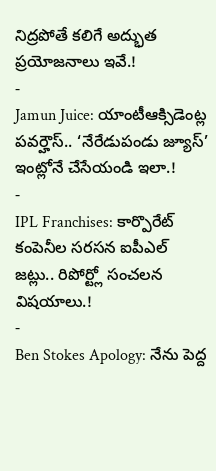నిద్రపోతే కలిగే అద్భుత ప్రయోజనాలు ఇవే.!
-
Jamun Juice: యాంటీఆక్సిడెంట్ల పవర్హౌస్.. ‘నేరేడుపండు జ్యూస్’ ఇంట్లోనే చేసేయండి ఇలా.!
-
IPL Franchises: కార్పొరేట్ కంపెనీల సరసన ఐపీఎల్ జట్లు.. రిపోర్ట్లో సంచలన విషయాలు.!
-
Ben Stokes Apology: నేను పెద్ద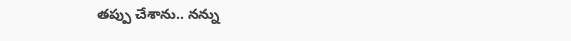తప్పు చేశాను.. నన్ను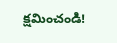క్షమించండి!